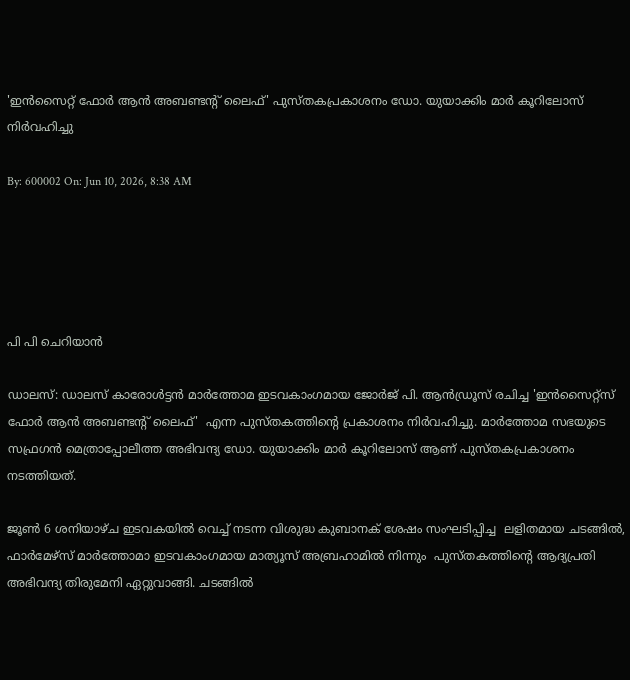'ഇന്‍സൈറ്റ് ഫോര്‍ ആന്‍ അബണ്ടന്റ് ലൈഫ്' പുസ്തകപ്രകാശനം ഡോ. യുയാക്കിം മാര്‍ കൂറിലോസ് നിര്‍വഹിച്ചു

By: 600002 On: Jun 10, 2026, 8:38 AM





പി പി ചെറിയാന്‍

ഡാലസ്: ഡാലസ് കാരോള്‍ട്ടന്‍ മാര്‍ത്തോമ ഇടവകാംഗമായ ജോര്‍ജ് പി. ആന്‍ഡ്രൂസ് രചിച്ച 'ഇന്‍സൈറ്റ്‌സ് ഫോര്‍ ആന്‍ അബണ്ടന്റ് ലൈഫ്'  എന്ന പുസ്തകത്തിന്റെ പ്രകാശനം നിര്‍വഹിച്ചു. മാര്‍ത്തോമ സഭയുടെ സഫ്രഗന്‍ മെത്രാപ്പോലീത്ത അഭിവന്ദ്യ ഡോ. യുയാക്കിം മാര്‍ കൂറിലോസ് ആണ് പുസ്തകപ്രകാശനം നടത്തിയത്.

ജൂണ്‍ 6 ശനിയാഴ്ച ഇടവകയില്‍ വെച്ച് നടന്ന വിശുദ്ധ കുബാനക് ശേഷം സംഘടിപ്പിച്ച  ലളിതമായ ചടങ്ങില്‍, ഫാര്‍മേഴ്സ് മാര്‍ത്തോമാ ഇടവകാംഗമായ മാത്യൂസ് അബ്രഹാമില്‍ നിന്നും  പുസ്തകത്തിന്റെ ആദ്യപ്രതി അഭിവന്ദ്യ തിരുമേനി ഏറ്റുവാങ്ങി. ചടങ്ങില്‍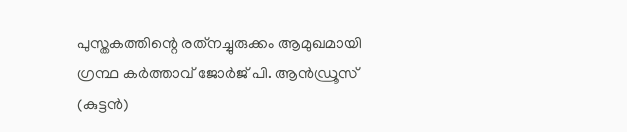പുസ്തകത്തിന്റെ രത്‌നച്ചുരുക്കം ആമുഖമായി ഗ്രന്ഥ കര്‍ത്താവ് ജോര്‍ജ് പി. ആന്‍ഡ്രൂസ് (കുട്ടന്‍)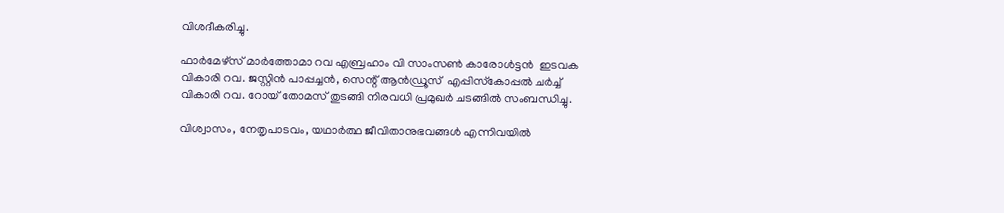വിശദീകരിച്ചു.

ഫാര്‍മേഴ്സ് മാര്‍ത്തോമാ റവ എബ്രഹാം വി സാംസണ്‍ കാരോള്‍ട്ടന്‍  ഇടവക വികാരി റവ. ജസ്റ്റിന്‍ പാപ്പച്ചന്‍, സെന്റ് ആന്‍ഡ്രൂസ്  എപ്പിസ്‌കോപ്പല്‍ ചര്‍ച്ച് വികാരി റവ. റോയ് തോമസ് തുടങ്ങി നിരവധി പ്രമുഖര്‍ ചടങ്ങില്‍ സംബന്ധിച്ചു.

വിശ്വാസം, നേതൃപാടവം, യഥാര്‍ത്ഥ ജീവിതാനുഭവങ്ങള്‍ എന്നിവയില്‍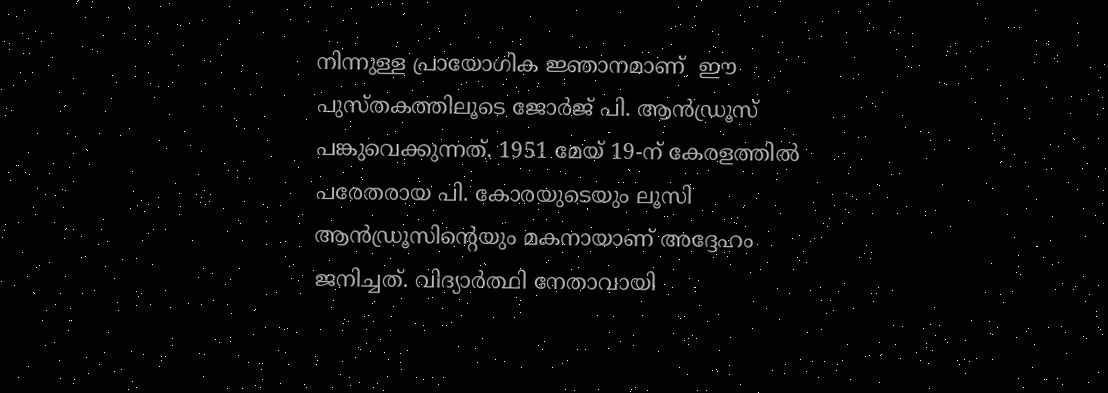നിന്നുള്ള പ്രായോഗിക ജ്ഞാനമാണ്  ഈ പുസ്തകത്തിലൂടെ ജോര്‍ജ് പി. ആന്‍ഡ്രൂസ് പങ്കുവെക്കുന്നത്. 1951 മേയ് 19-ന് കേരളത്തില്‍ പരേതരായ പി. കോരയുടെയും ലൂസി ആന്‍ഡ്രൂസിന്റെയും മകനായാണ് അദ്ദേഹം ജനിച്ചത്. വിദ്യാര്‍ത്ഥി നേതാവായി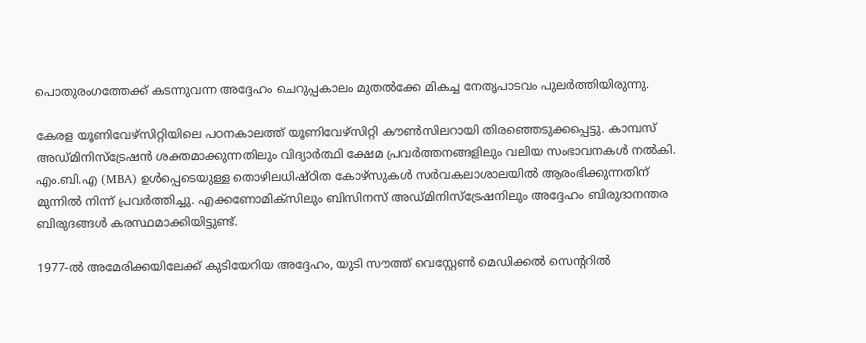പൊതുരംഗത്തേക്ക് കടന്നുവന്ന അദ്ദേഹം ചെറുപ്പകാലം മുതല്‍ക്കേ മികച്ച നേതൃപാടവം പുലര്‍ത്തിയിരുന്നു.

കേരള യൂണിവേഴ്‌സിറ്റിയിലെ പഠനകാലത്ത് യൂണിവേഴ്‌സിറ്റി കൗണ്‍സിലറായി തിരഞ്ഞെടുക്കപ്പെട്ടു. കാമ്പസ് അഡ്മിനിസ്‌ട്രേഷന്‍ ശക്തമാക്കുന്നതിലും വിദ്യാര്‍ത്ഥി ക്ഷേമ പ്രവര്‍ത്തനങ്ങളിലും വലിയ സംഭാവനകള്‍ നല്‍കി. എം.ബി.എ (MBA) ഉള്‍പ്പെടെയുള്ള തൊഴിലധിഷ്ഠിത കോഴ്‌സുകള്‍ സര്‍വകലാശാലയില്‍ ആരംഭിക്കുന്നതിന് മുന്നില്‍ നിന്ന് പ്രവര്‍ത്തിച്ചു. എക്കണോമിക്‌സിലും ബിസിനസ് അഡ്മിനിസ്‌ട്രേഷനിലും അദ്ദേഹം ബിരുദാനന്തര ബിരുദങ്ങള്‍ കരസ്ഥമാക്കിയിട്ടുണ്ട്.

1977-ല്‍ അമേരിക്കയിലേക്ക് കുടിയേറിയ അദ്ദേഹം, യുടി സൗത്ത് വെസ്റ്റേണ്‍ മെഡിക്കല്‍ സെന്ററില്‍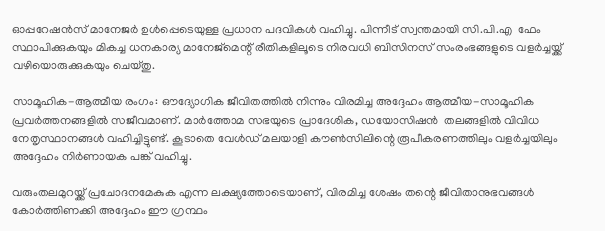ഓപ്പറേഷന്‍സ് മാനേജര്‍ ഉള്‍പ്പെടെയുള്ള പ്രധാന പദവികള്‍ വഹിച്ചു. പിന്നീട് സ്വന്തമായി സി.പി.എ  ഫേം സ്ഥാപിക്കുകയും മികച്ച ധനകാര്യ മാനേജ്മെന്റ് രീതികളിലൂടെ നിരവധി ബിസിനസ് സംരംഭങ്ങളുടെ വളര്‍ച്ചയ്ക്ക് വഴിയൊരുക്കുകയും ചെയ്തു.

സാമൂഹിക-ആത്മീയ രംഗം: ഔദ്യോഗിക ജീവിതത്തില്‍ നിന്നും വിരമിച്ച അദ്ദേഹം ആത്മീയ-സാമൂഹിക പ്രവര്‍ത്തനങ്ങളില്‍ സജീവമാണ്. മാര്‍ത്തോമ സഭയുടെ പ്രാദേശിക, ഡയോസിഷന്‍  തലങ്ങളില്‍ വിവിധ നേതൃസ്ഥാനങ്ങള്‍ വഹിച്ചിട്ടുണ്ട്. കൂടാതെ വേള്‍ഡ് മലയാളി കൗണ്‍സിലിന്റെ രൂപീകരണത്തിലും വളര്‍ച്ചയിലും അദ്ദേഹം നിര്‍ണായക പങ്ക് വഹിച്ചു.

വരുംതലമുറയ്ക്ക് പ്രചോദനമേകുക എന്ന ലക്ഷ്യത്തോടെയാണ്, വിരമിച്ച ശേഷം തന്റെ ജീവിതാനുഭവങ്ങള്‍ കോര്‍ത്തിണക്കി അദ്ദേഹം ഈ ഗ്രന്ഥം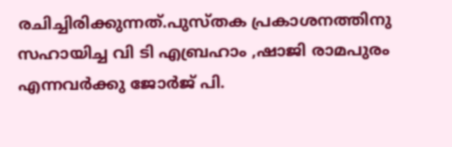രചിച്ചിരിക്കുന്നത്.പുസ്തക പ്രകാശനത്തിനു സഹായിച്ച വി ടി എബ്രഹാം ,ഷാജി രാമപുരം എന്നവര്‍ക്കു ജോര്‍ജ് പി.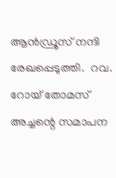ആന്‍ഡ്രൂസ് നന്ദി രേഖപ്പെടുത്തി.  റവ. റോയ് തോമസ് അച്ചന്റെ സമാപന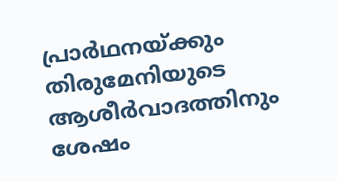പ്രാര്‍ഥനയ്ക്കും തിരുമേനിയുടെ ആശീര്‍വാദത്തിനും ശേഷം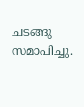ചടങ്ങു സമാപിച്ചു.